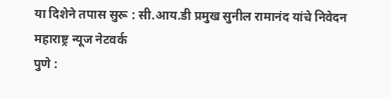या दिशेने तपास सुरू : सी.आय.डी प्रमुख सुनील रामानंद यांचे निवेदन
महाराष्ट्र न्यूज नेटवर्क
पुणे :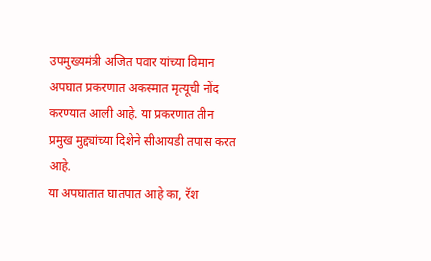उपमुख्यमंत्री अजित पवार यांच्या विमान अपघात प्रकरणात अकस्मात मृत्यूची नोंद करण्यात आली आहे. या प्रकरणात तीन प्रमुख मुद्द्यांच्या दिशेने सीआयडी तपास करत आहे.
या अपघातात घातपात आहे का, रॅश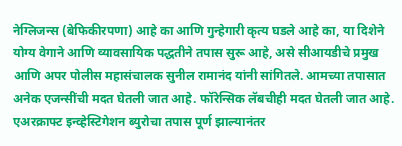नेग्लिजन्स (बेफिकीरपणा) आहे का आणि गुन्हेगारी कृत्य घडले आहे का, या दिशेने योग्य वेगाने आणि व्यावसायिक पद्धतीने तपास सुरू आहे, असे सीआयडीचे प्रमुख आणि अपर पोलीस महासंचालक सुनील रामानंद यांनी सांगितले. आमच्या तपासात अनेक एजन्सींची मदत घेतली जात आहे. फॉरेन्सिक लॅबचीही मदत घेतली जात आहे.
एअरक्राफ्ट इन्व्हेस्टिगेशन ब्युरोचा तपास पूर्ण झाल्यानंतर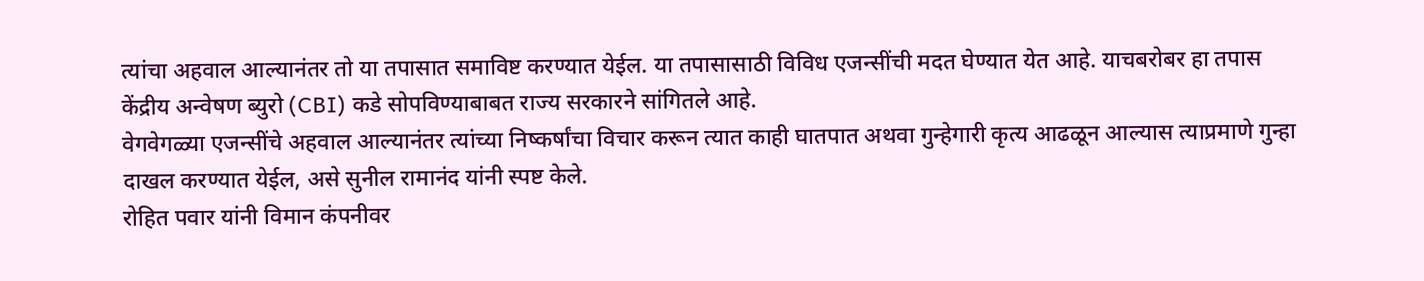त्यांचा अहवाल आल्यानंतर तो या तपासात समाविष्ट करण्यात येईल. या तपासासाठी विविध एजन्सींची मदत घेण्यात येत आहे. याचबरोबर हा तपास केंद्रीय अन्वेषण ब्युरो (CBI) कडे सोपविण्याबाबत राज्य सरकारने सांगितले आहे.
वेगवेगळ्या एजन्सींचे अहवाल आल्यानंतर त्यांच्या निष्कर्षांचा विचार करून त्यात काही घातपात अथवा गुन्हेगारी कृत्य आढळून आल्यास त्याप्रमाणे गुन्हा दाखल करण्यात येईल, असे सुनील रामानंद यांनी स्पष्ट केले.
रोहित पवार यांनी विमान कंपनीवर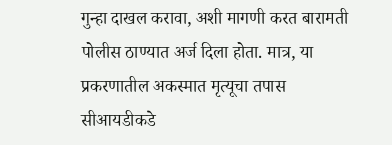गुन्हा दाखल करावा, अशी मागणी करत बारामती पोलीस ठाण्यात अर्ज दिला होता. मात्र, या प्रकरणातील अकस्मात मृत्यूचा तपास सीआयडीकडे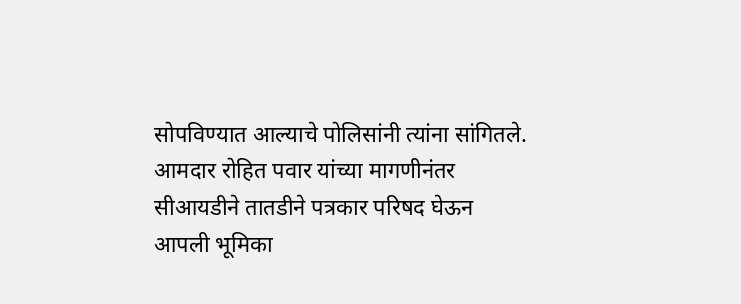सोपविण्यात आल्याचे पोलिसांनी त्यांना सांगितले.
आमदार रोहित पवार यांच्या मागणीनंतर सीआयडीने तातडीने पत्रकार परिषद घेऊन आपली भूमिका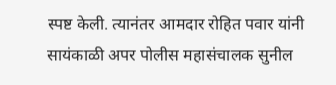स्पष्ट केली. त्यानंतर आमदार रोहित पवार यांनी सायंकाळी अपर पोलीस महासंचालक सुनील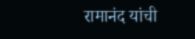रामानंद यांची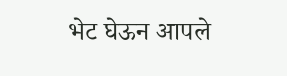भेट घेऊन आपले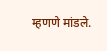म्हणणे मांडले.